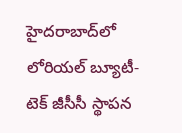హైదరాబాద్‌లో లోరియల్ బ్యూటీ-టెక్ జీసీసీ స్థాపన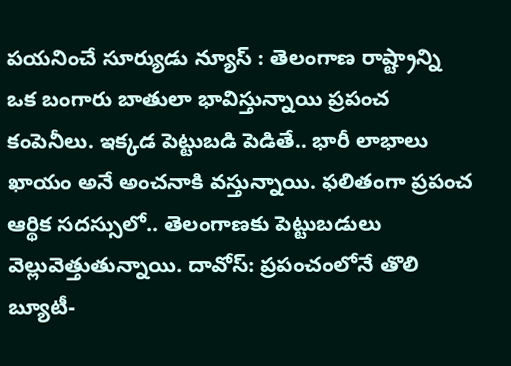పయనించే సూర్యుడు న్యూస్ : తెలంగాణ రాష్ట్రాన్ని ఒక బంగారు బాతులా భావిస్తున్నాయి ప్రపంచ కంపెనీలు. ఇక్కడ పెట్టుబడి పెడితే.. భారీ లాభాలు ఖాయం అనే అంచనాకి వస్తున్నాయి. ఫలితంగా ప్రపంచ ఆర్థిక సదస్సులో.. తెలంగాణకు పెట్టుబడులు వెల్లువెత్తుతున్నాయి. దావోస్‌: ప్రపంచంలోనే తొలి బ్యూటీ-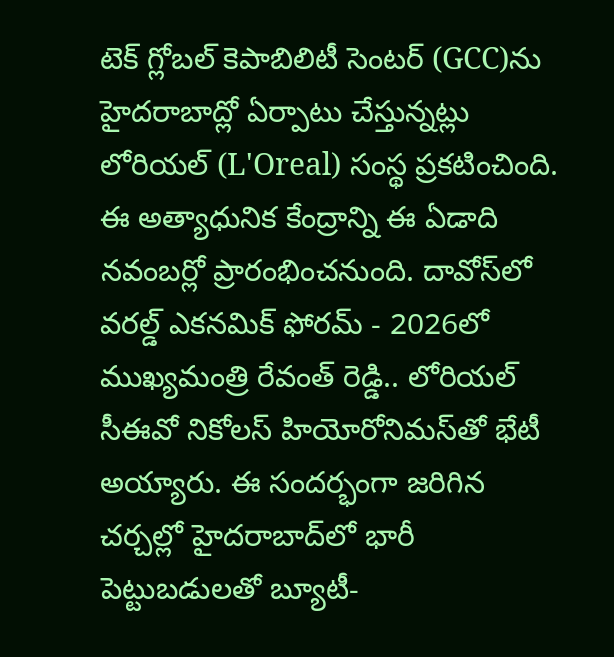టెక్ గ్లోబల్ కెపాబిలిటీ సెంటర్ (GCC)ను హైదరాబాద్లో ఏర్పాటు చేస్తున్నట్లు లోరియల్ (L'Oreal) సంస్థ ప్రకటించింది. ఈ అత్యాధునిక కేంద్రాన్ని ఈ ఏడాది నవంబర్లో ప్రారంభించనుంది. దావోస్‌లో వరల్డ్ ఎకనమిక్ ఫోరమ్ - 2026లో ముఖ్యమంత్రి రేవంత్ రెడ్డి.. లోరియల్ సీఈవో నికోలస్ హియోరోనిమ‌స్‌తో భేటీ అయ్యారు. ఈ సందర్భంగా జరిగిన చర్చల్లో హైదరాబాద్‌లో భారీ పెట్టుబడులతో బ్యూటీ-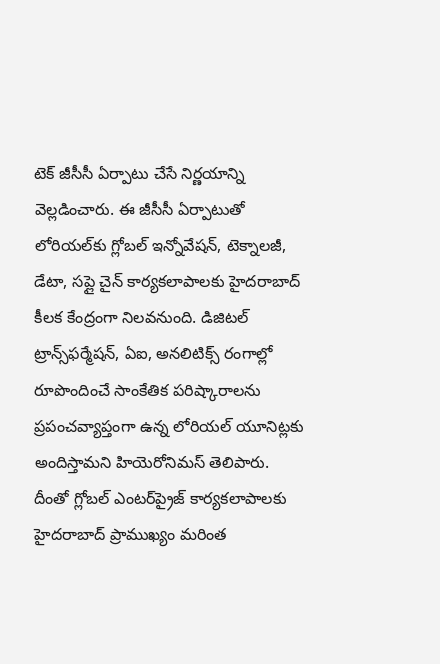టెక్ జీసీసీ ఏర్పాటు చేసే నిర్ణయాన్ని వెల్లడించారు. ఈ జీసీసీ ఏర్పాటుతో లోరియల్‌కు గ్లోబల్ ఇన్నోవేషన్, టెక్నాలజీ, డేటా, సప్లై చైన్ కార్యకలాపాలకు హైదరాబాద్ కీలక కేంద్రంగా నిలవనుంది. డిజిటల్ ట్రాన్స్‌ఫర్మేషన్, ఏఐ, అనలిటిక్స్ రంగాల్లో రూపొందించే సాంకేతిక పరిష్కారాలను ప్రపంచవ్యాప్తంగా ఉన్న లోరియల్ యూనిట్లకు అందిస్తామని హియెరోనిమస్ తెలిపారు. దీంతో గ్లోబల్ ఎంటర్‌ప్రైజ్ కార్యకలాపాలకు హైదరాబాద్ ప్రాముఖ్యం మరింత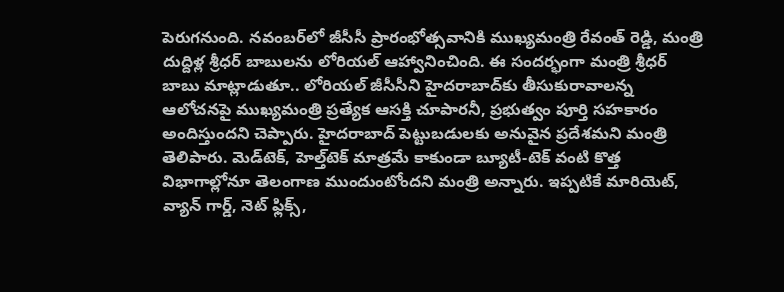పెరుగనుంది. నవంబర్‌లో జీసీసీ ప్రారంభోత్సవానికి ముఖ్యమంత్రి రేవంత్ రెడ్డి, మంత్రి దుద్దిళ్ల శ్రీధర్ బాబులను లోరియల్ ఆహ్వానించింది. ఈ సందర్భంగా మంత్రి శ్రీధర్ బాబు మాట్లాడుతూ.. లోరియల్ జీసీసీని హైదరాబాద్‌కు తీసుకురావాలన్న ఆలోచనపై ముఖ్యమంత్రి ప్రత్యేక ఆసక్తి చూపారనీ, ప్రభుత్వం పూర్తి సహకారం అందిస్తుందని చెప్పారు. హైదరాబాద్ పెట్టుబడులకు అనువైన ప్రదేశమని మంత్రి తెలిపారు. మెడ్‌టెక్‌, హెల్త్‌టెక్‌ మాత్రమే కాకుండా బ్యూటీ-టెక్‌ వంటి కొత్త విభాగాల్లోనూ తెలంగాణ ముందుంటోందని మంత్రి అన్నారు. ఇప్పటికే మారియెట్, వ్యాన్ గార్డ్, నెట్ ఫ్లిక్స్,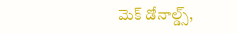మెక్ డోనాల్డ్స్,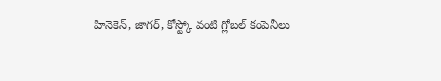హినెకెన్, జాగర్, కోస్ట్కో వంటి గ్లోబల్ కంపెనీలు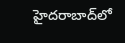హైదరాబాద్‌లో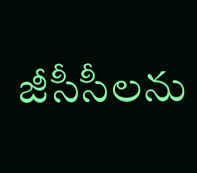జీసీసీలను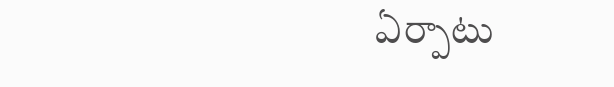ఏర్పాటు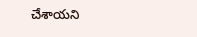చేశాయని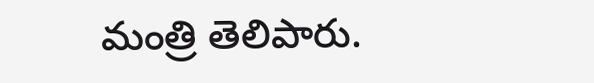మంత్రి తెలిపారు.